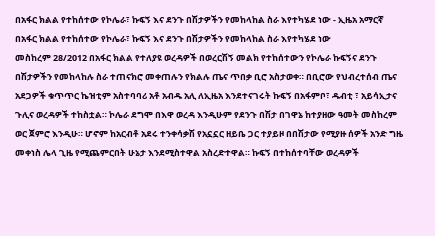በአፋር ክልል የተከሰተው የኮሌራ፣ ኩፍኝ እና ደንጉ በሽታዎችን የመከላከል ስራ እየተካሄደ ነው - ኢዜአ አማርኛ
በአፋር ክልል የተከሰተው የኮሌራ፣ ኩፍኝ እና ደንጉ በሽታዎችን የመከላከል ስራ እየተካሄደ ነው
መስከረም 28/2012 በአፋር ክልል የተለያዩ ወረዳዎች በወረርሽኝ መልክ የተከሰተውን የኮሌራ ኩፍኝና ደንጉ በሽታዎችን የመከላከሉ ስራ ተጠናክሮ መቀጠሉን የክልሉ ጤና ጥበቃ ቢሮ አስታወቀ። በቢሮው የህብረተሰብ ጤና አደጋዎች ቁጥጥር ኬዝቲም አስተባባሪ አቶ አብዱ አሊ ለኢዜአ እንደተናገሩት ኩፍኝ በአፋምቦ፣ ዱብቲ ፣ አይሳኢታና ጉሊና ወረዳዎች ተከስቷል። ኮሌራ ደግሞ በእዋ ወረዳ እንዲሁም የደንጉ በሽታ በገዋኔ ከተያዘው ዓመት መስከረም ወር ጀምሮ እንዲሁ። ሆኖም ከአርብቶ አደሩ ተንቀሳቃሽ የአኗኗር ዘይቤ ጋር ተያይዞ በበሽታው የሚያዙ ሰዎች አንድ ግዜ መቀነስ ሌላ ጊዜ የሚጨምርበት ሁኔታ እንደሚስተዋል አስረድተዋል። ኩፍኝ በተከሰተባቸው ወረዳዎች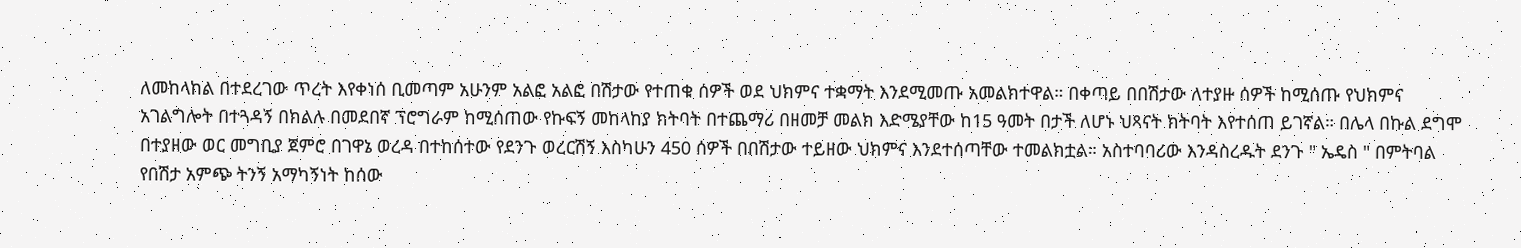ለመከላከል በተደረገው ጥረት እየቀነሰ ቢመጣም አሁንም አልፎ አልፎ በሽታው የተጠቁ ሰዎች ወደ ህክምና ተቋማት እንደሚመጡ አመልክተዋል። በቀጣይ በበሽታው ለተያዙ ሰዎች ከሚሰጡ የህክምና አገልግሎት በተጓዳኝ በክልሉ በመደበኛ ፕሮግራም ከሚሰጠው የኩፍኝ መከላከያ ክትባት በተጨማሪ በዘመቻ መልክ እድሜያቸው ከ15 ዓመት በታች ለሆኑ ህጻናት ክትባት እየተሰጠ ይገኛል። በሌላ በኩል ደግሞ በተያዘው ወር መግቢያ ጀምሮ በገዋኔ ወረዳ በተከሰተው የደንጉ ወረርሽኝ እስካሁን 450 ሰዎች በበሽታው ተይዘው ህክምና እንደተሰጣቸው ተመልክቷል። አስተባባሪው እንዳስረዱት ደንጉ " ኤዴስ " በምትባል የበሽታ አምጭ ትንኝ አማካኝነት ከሰው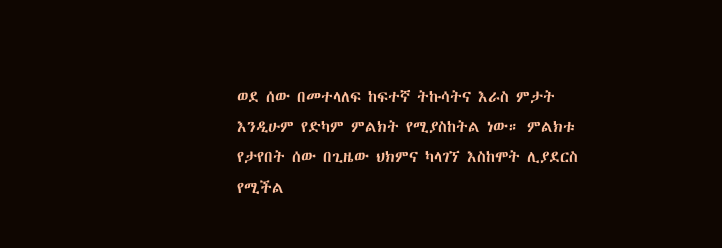ወደ ሰው በመተላለፍ ከፍተኛ ትኩሳትና እራስ ምታት እንዲሁም የድካም ምልክት የሚያስከትል ነው። ምልክቱ የታየበት ሰው በጊዜው ህክምና ካላገኘ እስከሞት ሊያደርስ የሚችል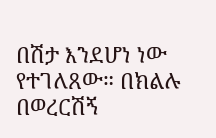በሽታ እንደሆነ ነው የተገለጸው። በክልሉ በወረርሽኝ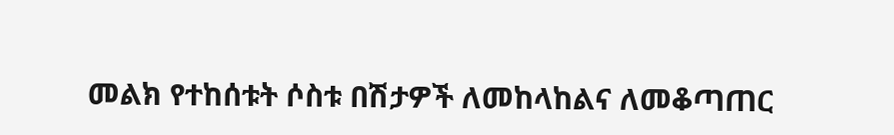መልክ የተከሰቱት ሶስቱ በሽታዎች ለመከላከልና ለመቆጣጠር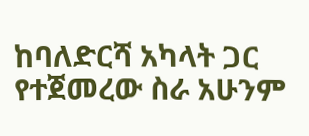ከባለድርሻ አካላት ጋር የተጀመረው ስራ አሁንም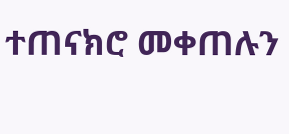ተጠናክሮ መቀጠሉን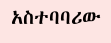አስተባባሪው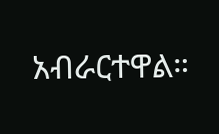አብራርተዋል።